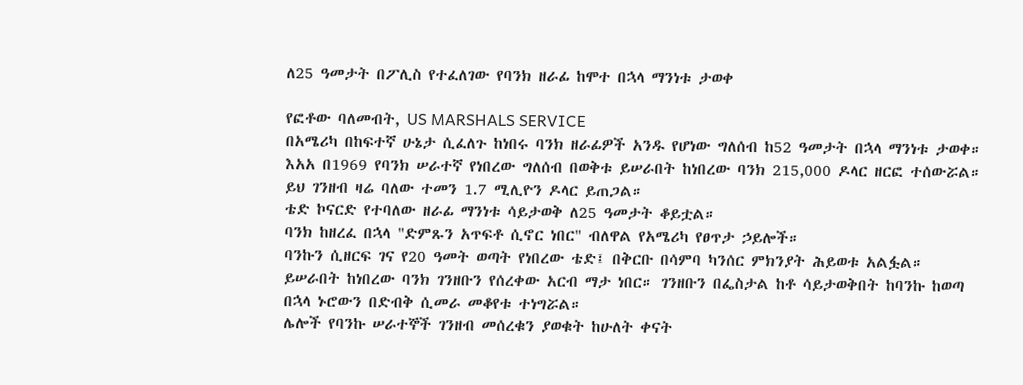ለ25 ዓመታት በፖሊስ የተፈለገው የባንክ ዘራፊ ከሞተ በኋላ ማንነቱ ታወቀ

የፎቶው ባለመብት, US MARSHALS SERVICE
በአሜሪካ በከፍተኛ ሁኔታ ሲፈለጉ ከነበሩ ባንክ ዘራፊዎች አንዱ የሆነው ግለሰብ ከ52 ዓመታት በኋላ ማንነቱ ታወቀ።
እአአ በ1969 የባንክ ሠራተኛ የነበረው ግለሰብ በወቅቱ ይሠራበት ከነበረው ባንክ 215,000 ዶላር ዘርፎ ተሰውሯል። ይህ ገንዘብ ዛሬ ባለው ተመን 1.7 ሚሊዮን ዶላር ይጠጋል።
ቴድ ኮናርድ የተባለው ዘራፊ ማንነቱ ሳይታወቅ ለ25 ዓመታት ቆይቷል።
ባንክ ከዘረፈ በኋላ "ድምጹን አጥፍቶ ሲኖር ነበር" ብለዋል የአሜሪካ የፀጥታ ኃይሎች።
ባንኩን ሲዘርፍ ገና የ20 ዓመት ወጣት የነበረው ቴድ፤ በቅርቡ በሳምባ ካንሰር ምክንያት ሕይወቱ አልፏል።
ይሠራበት ከነበረው ባንክ ገንዘቡን የሰረቀው አርብ ማታ ነበር። ገንዘቡን በፌስታል ከቶ ሳይታወቅበት ከባንኩ ከወጣ በኋላ ኑሮውን በድብቅ ሲመራ መቆየቱ ተነግሯል።
ሌሎች የባንኩ ሠራተኞች ገንዘብ መሰረቁን ያወቁት ከሁለት ቀናት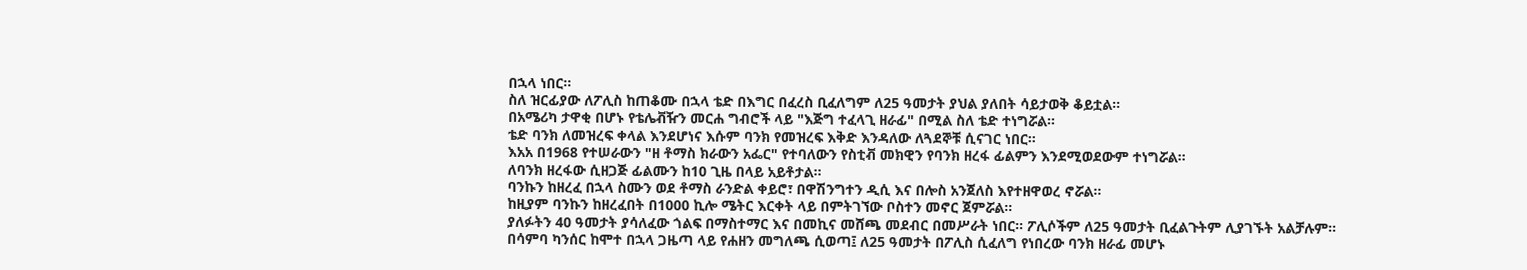በኋላ ነበር።
ስለ ዝርፊያው ለፖሊስ ከጠቆሙ በኋላ ቴድ በእግር በፈረስ ቢፈለግም ለ25 ዓመታት ያህል ያለበት ሳይታወቅ ቆይቷል።
በአሜሪካ ታዋቂ በሆኑ የቴሌቭዥን መርሐ ግብሮች ላይ "እጅግ ተፈላጊ ዘራፊ" በሚል ስለ ቴድ ተነግሯል።
ቴድ ባንክ ለመዝረፍ ቀላል እንደሆነና እሱም ባንክ የመዝረፍ እቅድ እንዳለው ለጓደኞቹ ሲናገር ነበር።
እአአ በ1968 የተሠራውን "ዘ ቶማስ ክራውን አፌር" የተባለውን የስቲቭ መክዊን የባንክ ዘረፋ ፊልምን እንደሚወደውም ተነግሯል።
ለባንክ ዘረፋው ሲዘጋጅ ፊልሙን ከ10 ጊዜ በላይ አይቶታል።
ባንኩን ከዘረፈ በኋላ ስሙን ወደ ቶማስ ራንድል ቀይሮ፣ በዋሽንግተን ዲሲ እና በሎስ አንጀለስ እየተዘዋወረ ኖሯል።
ከዚያም ባንኩን ከዘረፈበት በ1000 ኪሎ ሜትር እርቀት ላይ በምትገኘው ቦስተን መኖር ጀምሯል።
ያለፉትን 40 ዓመታት ያሳለፈው ጎልፍ በማስተማር እና በመኪና መሸጫ መደብር በመሥራት ነበር። ፖሊሶችም ለ25 ዓመታት ቢፈልጉትም ሊያገኙት አልቻሉም።
በሳምባ ካንሰር ከሞተ በኋላ ጋዜጣ ላይ የሐዘን መግለጫ ሲወጣ፤ ለ25 ዓመታት በፖሊስ ሲፈለግ የነበረው ባንክ ዘራፊ መሆኑ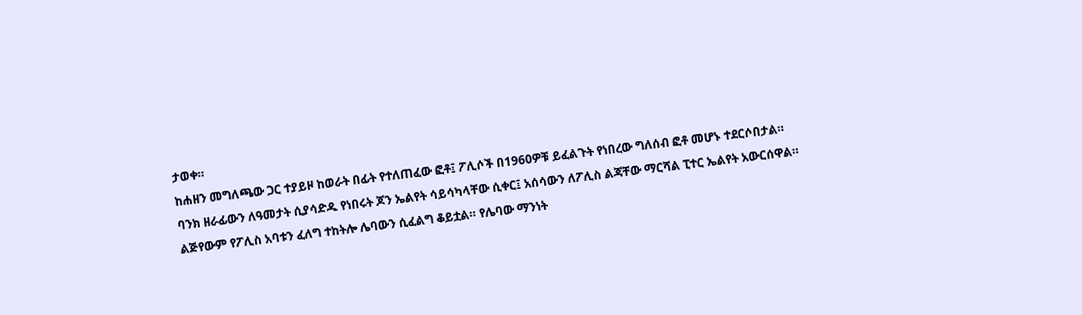ታወቀ።
ከሐዘን መግለጫው ጋር ተያይዞ ከወራት በፊት የተለጠፈው ፎቶ፤ ፖሊሶች በ1960ዎቹ ይፈልጉት የነበረው ግለሰብ ፎቶ መሆኑ ተደርሶበታል።
ባንክ ዘራፊውን ለዓመታት ሲያሳድዱ የነበሩት ጆን ኤልየት ሳይሳካላቸው ሲቀር፤ አሰሳውን ለፖሊስ ልጃቸው ማርሻል ፒተር ኤልየት አውርሰዋል።
ልጅየውም የፖሊስ አባቱን ፈለግ ተከትሎ ሌባውን ሲፈልግ ቆይቷል። የሌባው ማንነት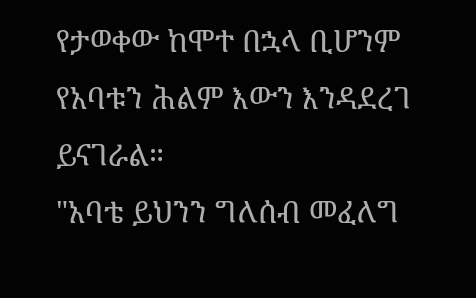የታወቀው ከሞተ በኋላ ቢሆንም የአባቱን ሕልም እውን እንዳደረገ ይናገራል።
"አባቴ ይህንን ግለሰብ መፈለግ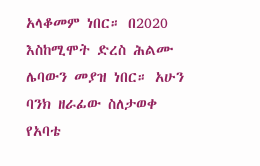አላቆመም ነበር። በ2020 እስከሚሞት ድረስ ሕልሙ ሌባውን መያዝ ነበር። አሁን ባንክ ዘራፊው ስለታወቀ የአባቴ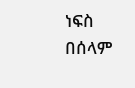ነፍስ በሰላም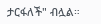ታርፋለች" ብሏል።